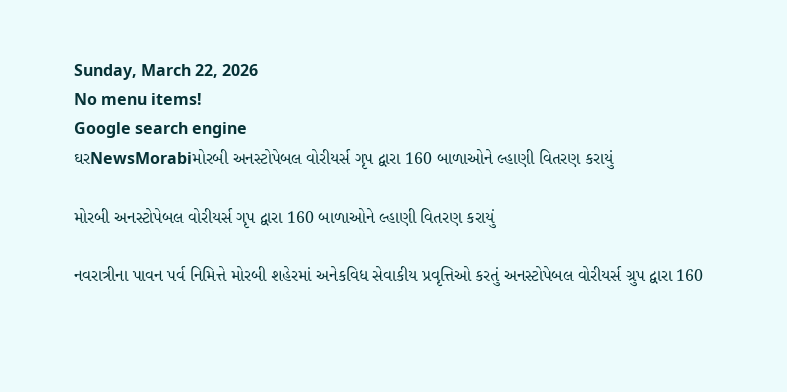Sunday, March 22, 2026
No menu items!
Google search engine
ઘરNewsMorabiમોરબી અનસ્ટોપેબલ વોરીયર્સ ગૃપ દ્વારા 160 બાળાઓને લ્હાણી વિતરણ કરાયું

મોરબી અનસ્ટોપેબલ વોરીયર્સ ગૃપ દ્વારા 160 બાળાઓને લ્હાણી વિતરણ કરાયું

નવરાત્રીના પાવન પર્વ નિમિત્તે મોરબી શહેરમાં અનેકવિધ સેવાકીય પ્રવૃત્તિઓ કરતું અનસ્ટોપેબલ વોરીયર્સ ગ્રુપ દ્વારા 160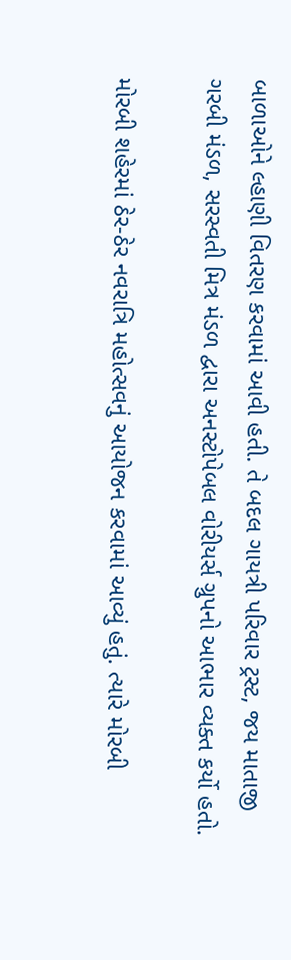બાળાઓને લ્હાણી વિતરણ કરવામાં આવી હતી. તે બદલ ગાયત્રી પરિવાર ટ્રસ્ટ, જય માતાજી ગરબી મંડળ, સરસ્વતી મિત્ર મંડળ દ્વારા અનસ્ટોપેબલ વોરીયર્સ ગ્રુપનો આભાર વ્યક્ત કર્યો હતો.

મોરબી શહેરમાં ઠેર-ઠેર નવરાત્રિ મહોત્સવનું આયોજન કરવામાં આવ્યું હતું. ત્યારે મોરબી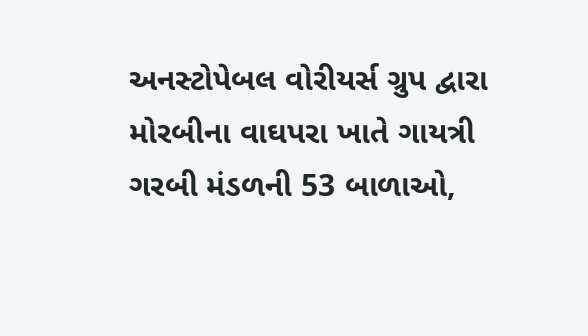અનસ્ટોપેબલ વોરીયર્સ ગ્રુપ દ્વારા મોરબીના વાઘપરા ખાતે ગાયત્રી ગરબી મંડળની 53 બાળાઓ,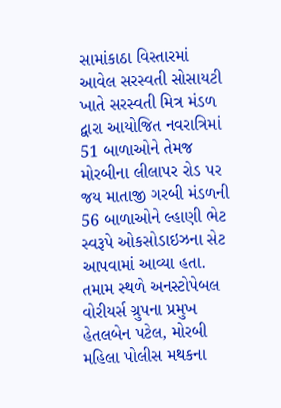સામાંકાઠા વિસ્તારમાં આવેલ સરસ્વતી સોસાયટી ખાતે સરસ્વતી મિત્ર મંડળ દ્વારા આયોજિત નવરાત્રિમાં 51 બાળાઓને તેમજ મોરબીના લીલાપર રોડ પર જય માતાજી ગરબી મંડળની 56 બાળાઓને લ્હાણી ભેટ સ્વરૂપે ઓકસોડાઇઝના સેટ આપવામાં આવ્યા હતા. તમામ સ્થળે અનસ્ટોપેબલ વોરીયર્સ ગ્રુપના પ્રમુખ હેતલબેન પટેલ, મોરબી મહિલા પોલીસ મથકના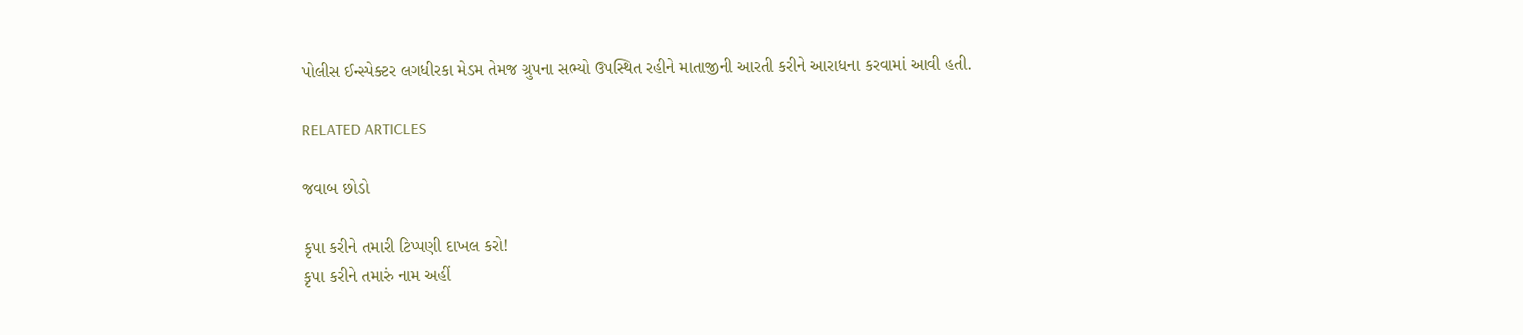પોલીસ ઈન્સ્પેક્ટર લગધીરકા મેડમ તેમજ ગ્રુપના સભ્યો ઉપસ્થિત રહીને માતાજીની આરતી કરીને આરાધના કરવામાં આવી હતી.

RELATED ARTICLES

જવાબ છોડો

કૃપા કરીને તમારી ટિપ્પણી દાખલ કરો!
કૃપા કરીને તમારું નામ અહીં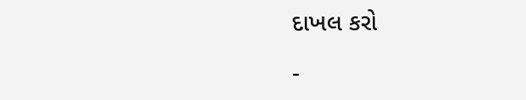દાખલ કરો

-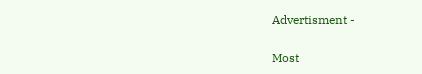Advertisment -

Most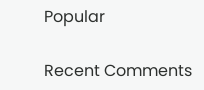Popular

Recent Comments